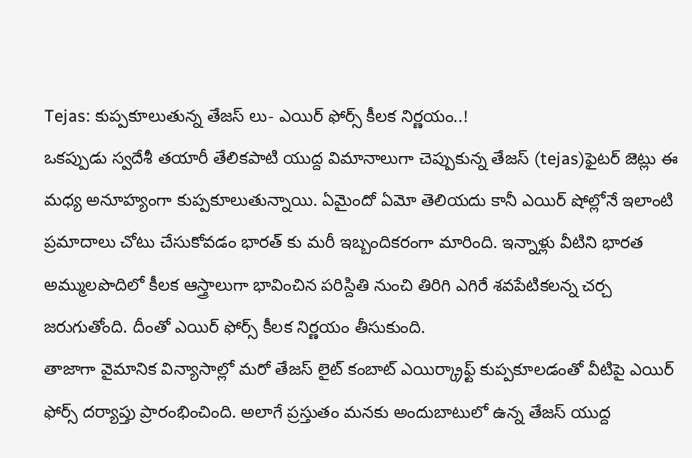Tejas: కుప్పకూలుతున్న తేజస్ లు- ఎయిర్ ఫోర్స్ కీలక నిర్ణయం..!
ఒకప్పుడు స్వదేశీ తయారీ తేలికపాటి యుద్ద విమానాలుగా చెప్పుకున్న తేజస్ (tejas)ఫైటర్ జెట్లు ఈ మధ్య అనూహ్యంగా కుప్పకూలుతున్నాయి. ఏమైందో ఏమో తెలియదు కానీ ఎయిర్ షోల్లోనే ఇలాంటి ప్రమాదాలు చోటు చేసుకోవడం భారత్ కు మరీ ఇబ్బందికరంగా మారింది. ఇన్నాళ్లు వీటిని భారత అమ్ములపొదిలో కీలక ఆస్త్రాలుగా భావించిన పరిస్దితి నుంచి తిరిగి ఎగిరే శవపేటికలన్న చర్చ జరుగుతోంది. దీంతో ఎయిర్ ఫోర్స్ కీలక నిర్ణయం తీసుకుంది.
తాజాగా వైమానిక విన్యాసాల్లో మరో తేజస్ లైట్ కంబాట్ ఎయిర్క్రాఫ్ట్ కుప్పకూలడంతో వీటిపై ఎయిర్ ఫోర్స్ దర్యాప్తు ప్రారంభించింది. అలాగే ప్రస్తుతం మనకు అందుబాటులో ఉన్న తేజస్ యుద్ద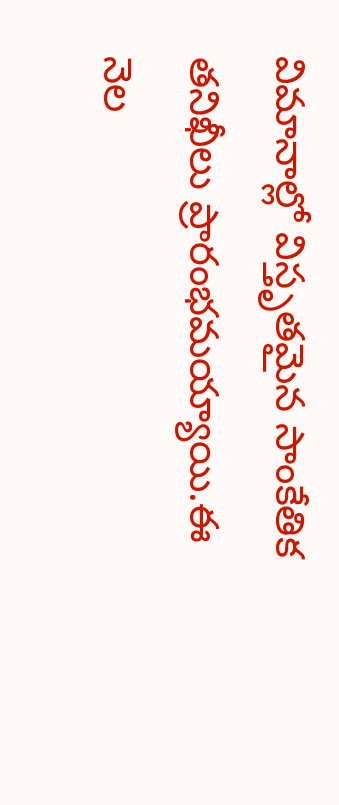విమానాల్లో విస్తృతమైన సాంకేతిక తనిఖీలు ప్రారంభమయ్యాయి.ఈ నెల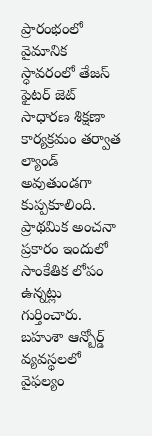ప్రారంభంలో వైమానిక స్ధావరంలో తేజస్ ఫైటర్ జెట్ సాధారణ శిక్షణా కార్యక్రమం తర్వాత ల్యాండ్ అవుతుండగా కుప్పకూలింది. ప్రాథమిక అంచనా ప్రకారం ఇందులో సాంకేతిక లోపం ఉన్నట్లు గుర్తించారు. బహుశా ఆన్బోర్డ్ వ్యవస్థలలో వైఫల్యం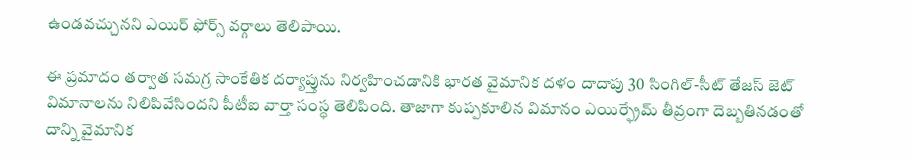ఉండవచ్చునని ఎయిర్ ఫోర్స్ వర్గాలు తెలిపాయి.

ఈ ప్రమాదం తర్వాత సమగ్ర సాంకేతిక దర్యాప్తును నిర్వహించడానికి భారత వైమానిక దళం దాదాపు 30 సింగిల్-సీట్ తేజస్ జెట్ విమానాలను నిలిపివేసిందని పీటీఐ వార్తా సంస్ధ తెలిపింది. తాజాగా కుప్పకూలిన విమానం ఎయిర్ఫ్రేమ్ తీవ్రంగా దెబ్బతినడంతో దాన్ని వైమానిక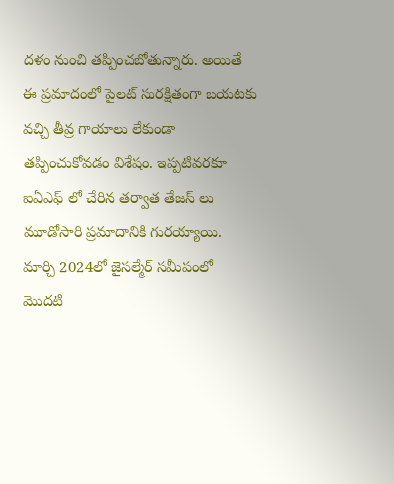దళం నుంచి తప్పించబోతున్నారు. అయితే ఈ ప్రమాదంలో పైలట్ సురక్షితంగా బయటకు వచ్చి తీవ్ర గాయాలు లేకుండా తప్పించుకోవడం విశేషం. ఇప్పటివరకూ ఐఏఎఫ్ లో చేరిన తర్వాత తేజస్ లు మూడోసారి ప్రమాదానికి గురయ్యాయి. మార్చి 2024లో జైసల్మేర్ సమీపంలో మొదటి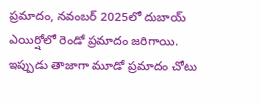ప్రమాదం, నవంబర్ 2025లో దుబాయ్ ఎయిర్షోలో రెండో ప్రమాదం జరిగాయి. ఇప్పుడు తాజాగా మూడో ప్రమాదం చోటు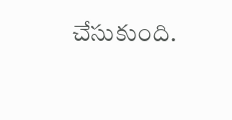చేసుకుంది.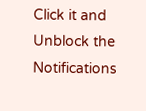Click it and Unblock the Notifications